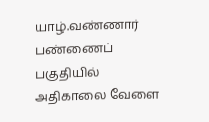யாழ்.வண்ணார் பண்ணைப் பகுதியில் அதிகாலை வேளை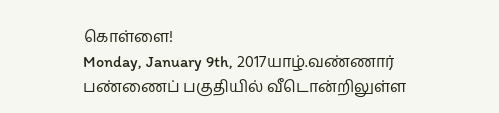கொள்ளை!
Monday, January 9th, 2017யாழ்.வண்ணார் பண்ணைப் பகுதியில் வீடொன்றிலுள்ள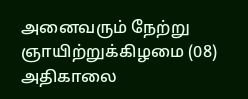அனைவரும் நேற்று ஞாயிற்றுக்கிழமை (08) அதிகாலை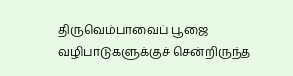திருவெம்பாவைப் பூஜை வழிபாடுகளுக்குச் சென்றிருந்த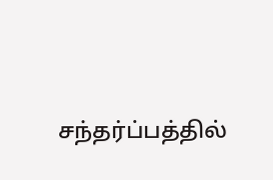சந்தர்ப்பத்தில்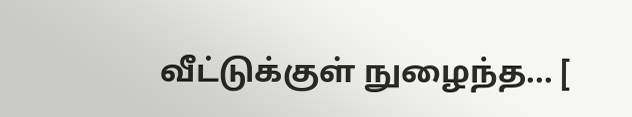வீட்டுக்குள் நுழைந்த... [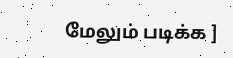மேலும் படிக்க ]